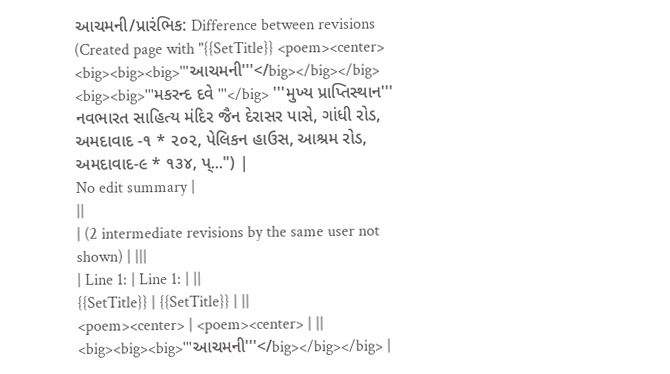આચમની/પ્રારંભિક: Difference between revisions
(Created page with "{{SetTitle}} <poem><center> <big><big><big>'''આચમની'''</big></big></big> <big><big>'''મકરન્દ દવે '''</big> '''મુખ્ય પ્રાપ્તિસ્થાન''' નવભારત સાહિત્ય મંદિર જૈન દેરાસર પાસે, ગાંધી રોડ, અમદાવાદ -૧ * ૨૦૨, પેલિકન હાઉસ, આશ્રમ રોડ, અમદાવાદ-૯ * ૧૩૪, પ્...") |
No edit summary |
||
| (2 intermediate revisions by the same user not shown) | |||
| Line 1: | Line 1: | ||
{{SetTitle}} | {{SetTitle}} | ||
<poem><center> | <poem><center> | ||
<big><big><big>'''આચમની'''</big></big></big> |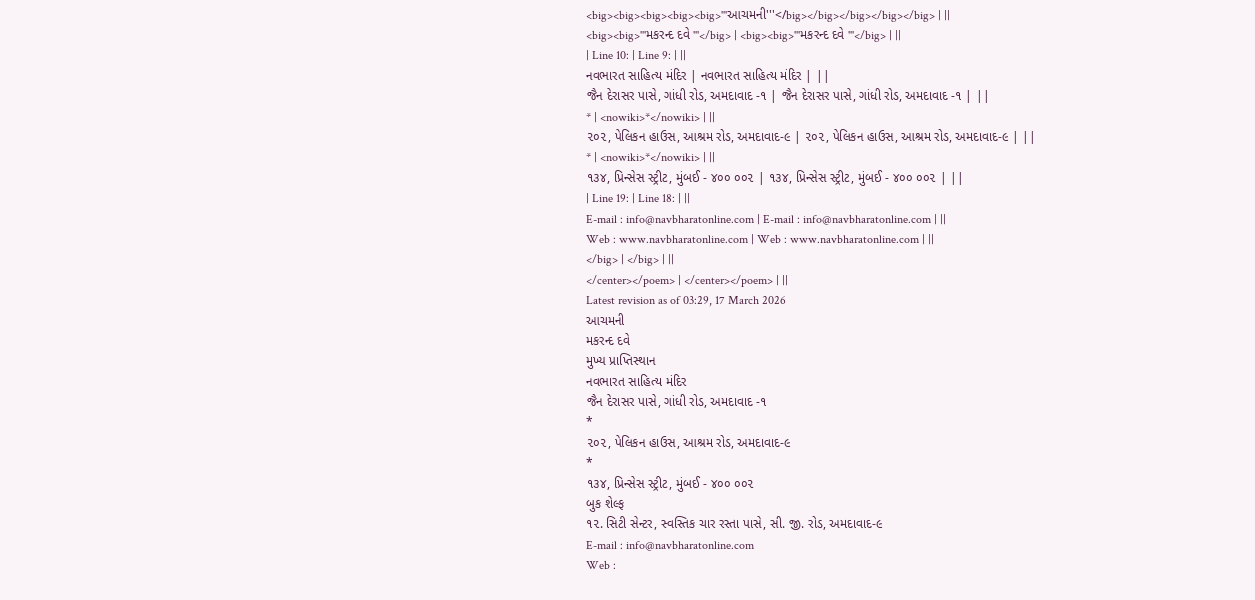<big><big><big><big><big>'''આચમની'''</big></big></big></big></big> | ||
<big><big>'''મકરન્દ દવે '''</big> | <big><big>'''મકરન્દ દવે '''</big> | ||
| Line 10: | Line 9: | ||
નવભારત સાહિત્ય મંદિર | નવભારત સાહિત્ય મંદિર | ||
જૈન દેરાસર પાસે, ગાંધી રોડ, અમદાવાદ -૧ | જૈન દેરાસર પાસે, ગાંધી રોડ, અમદાવાદ -૧ | ||
* | <nowiki>*</nowiki> | ||
૨૦૨, પેલિકન હાઉસ, આશ્રમ રોડ, અમદાવાદ-૯ | ૨૦૨, પેલિકન હાઉસ, આશ્રમ રોડ, અમદાવાદ-૯ | ||
* | <nowiki>*</nowiki> | ||
૧૩૪, પ્રિન્સેસ સ્ટ્રીટ, મુંબઈ - ૪૦૦ ૦૦૨ | ૧૩૪, પ્રિન્સેસ સ્ટ્રીટ, મુંબઈ - ૪૦૦ ૦૦૨ | ||
| Line 19: | Line 18: | ||
E-mail : info@navbharatonline.com | E-mail : info@navbharatonline.com | ||
Web : www.navbharatonline.com | Web : www.navbharatonline.com | ||
</big> | </big> | ||
</center></poem> | </center></poem> | ||
Latest revision as of 03:29, 17 March 2026
આચમની
મકરન્દ દવે
મુખ્ય પ્રાપ્તિસ્થાન
નવભારત સાહિત્ય મંદિર
જૈન દેરાસર પાસે, ગાંધી રોડ, અમદાવાદ -૧
*
૨૦૨, પેલિકન હાઉસ, આશ્રમ રોડ, અમદાવાદ-૯
*
૧૩૪, પ્રિન્સેસ સ્ટ્રીટ, મુંબઈ - ૪૦૦ ૦૦૨
બુક શેલ્ફ
૧૨. સિટી સેન્ટર, સ્વસ્તિક ચાર રસ્તા પાસે, સી. જી. રોડ, અમદાવાદ-૯
E-mail : info@navbharatonline.com
Web :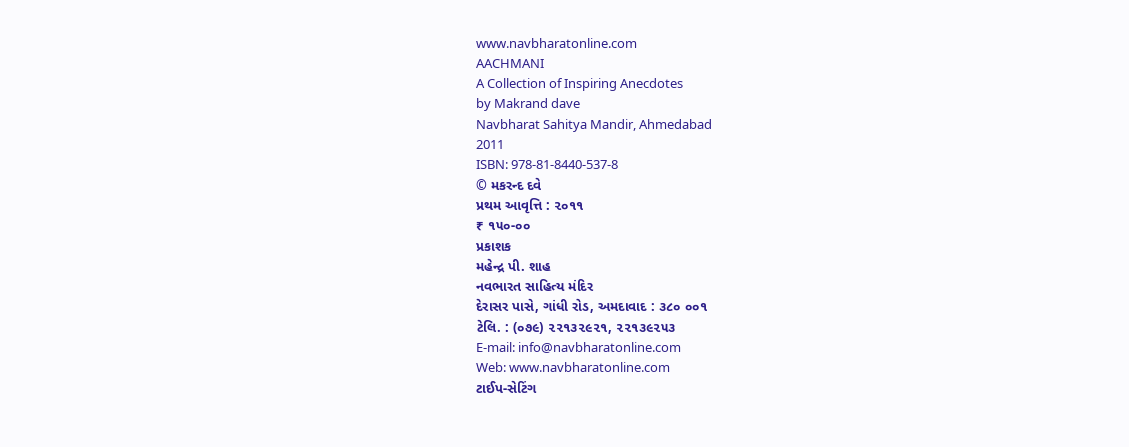www.navbharatonline.com
AACHMANI
A Collection of Inspiring Anecdotes
by Makrand dave
Navbharat Sahitya Mandir, Ahmedabad
2011
ISBN: 978-81-8440-537-8
© મકરન્દ દવે
પ્રથમ આવૃત્તિ : ૨૦૧૧
₹ ૧૫૦-૦૦
પ્રકાશક
મહેન્દ્ર પી. શાહ
નવભારત સાહિત્ય મંદિર
દેરાસર પાસે, ગાંધી રોડ, અમદાવાદ : ૩૮૦ ૦૦૧
ટેલિ. : (૦૭૯) ૨૨૧૩૨૯૨૧, ૨૨૧૩૯૨૫૩
E-mail: info@navbharatonline.com
Web: www.navbharatonline.com
ટાઈપ-સેટિંગ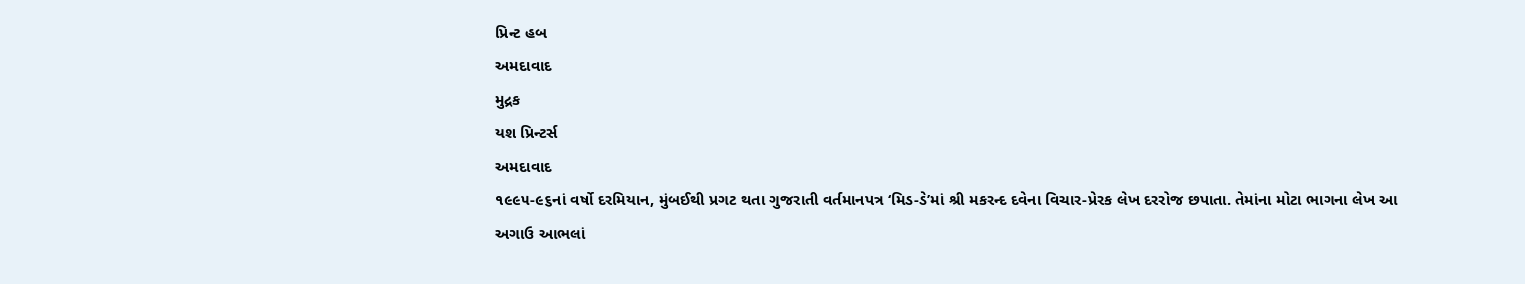પ્રિન્ટ હબ
અમદાવાદ
મુદ્રક
યશ પ્રિન્ટર્સ
અમદાવાદ
૧૯૯૫-૯૬નાં વર્ષો દરમિયાન, મુંબઈથી પ્રગટ થતા ગુજરાતી વર્તમાનપત્ર ‘મિડ-ડે’માં શ્રી મકરન્દ દવેના વિચાર-પ્રેરક લેખ દરરોજ છપાતા. તેમાંના મોટા ભાગના લેખ આ અગાઉ આભલાં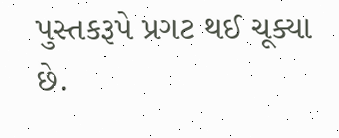પુસ્તકરૂપે પ્રગટ થઈ ચૂક્યા છે.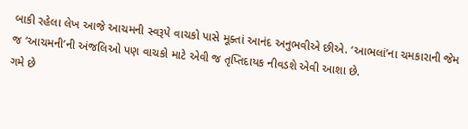બાકી રહેલા લેખ આજે આચમની સ્વરૂપે વાચકો પાસે મૂક્તાં આનંદ અનુભવીએ છીએ. ‘આભલાં’ના ચમકારાની જેમ જ ‘આચમની’ની અંજલિઓ પણ વાચકો માટે એવી જ તૃપ્તિદાયક નીવડશે એવી આશા છે.
ગમે છે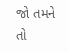જો તમને તો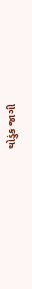થોડુંક જાગી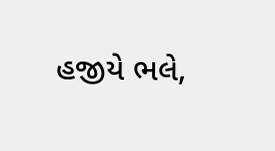હજીયે ભલે,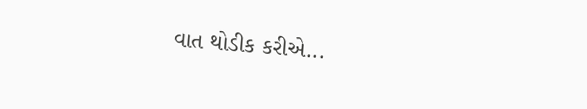વાત થોડીક કરીએ...